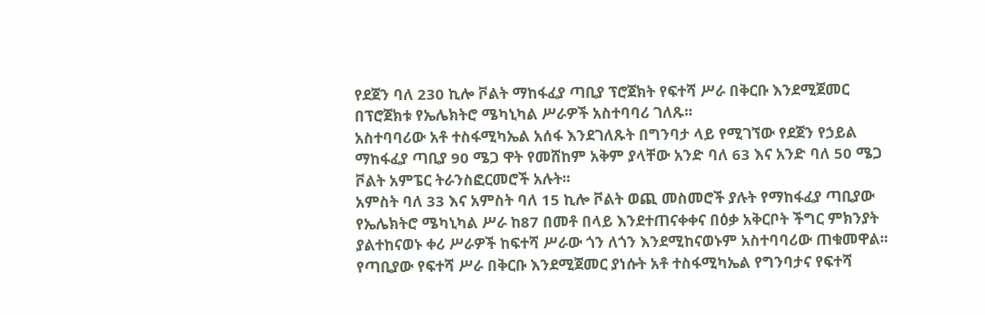የደጀን ባለ 230 ኪሎ ቮልት ማከፋፈያ ጣቢያ ፕሮጀክት የፍተሻ ሥራ በቅርቡ እንደሚጀመር በፕሮጀክቱ የኤሌክትሮ ሜካኒካል ሥራዎች አስተባባሪ ገለጹ፡፡
አስተባባሪው አቶ ተስፋሚካኤል አሰፋ እንደገለጹት በግንባታ ላይ የሚገኘው የደጀን የኃይል ማከፋፈያ ጣቢያ 90 ሜጋ ዋት የመሸከም አቅም ያላቸው አንድ ባለ 63 እና አንድ ባለ 50 ሜጋ ቮልት አምፔር ትራንስፎርመሮች አሉት፡፡
አምስት ባለ 33 እና አምስት ባለ 15 ኪሎ ቮልት ወጪ መስመሮች ያሉት የማከፋፈያ ጣቢያው የኤሌክትሮ ሜካኒካል ሥራ ከ87 በመቶ በላይ እንደተጠናቀቀና በዕቃ አቅርቦት ችግር ምክንያት ያልተከናወኑ ቀሪ ሥራዎች ከፍተሻ ሥራው ጎን ለጎን እንደሚከናወኑም አስተባባሪው ጠቁመዋል፡፡
የጣቢያው የፍተሻ ሥራ በቅርቡ እንደሚጀመር ያነሱት አቶ ተስፋሚካኤል የግንባታና የፍተሻ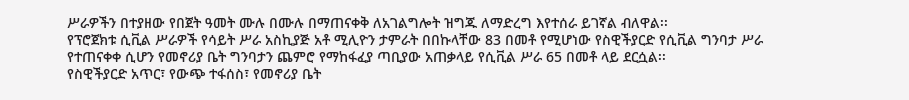ሥራዎችን በተያዘው የበጀት ዓመት ሙሉ በሙሉ በማጠናቀቅ ለአገልግሎት ዝግጁ ለማድረግ እየተሰራ ይገኛል ብለዋል፡፡
የፕሮጀክቱ ሲቪል ሥራዎች የሳይት ሥራ አስኪያጅ አቶ ሚሊዮን ታምራት በበኩላቸው 83 በመቶ የሚሆነው የስዊችያርድ የሲቪል ግንባታ ሥራ የተጠናቀቀ ሲሆን የመኖሪያ ቤት ግንባታን ጨምሮ የማከፋፈያ ጣቢያው አጠቃላይ የሲቪል ሥራ 65 በመቶ ላይ ደርሷል፡፡
የስዊችያርድ አጥር፣ የውጭ ተፋሰስ፣ የመኖሪያ ቤት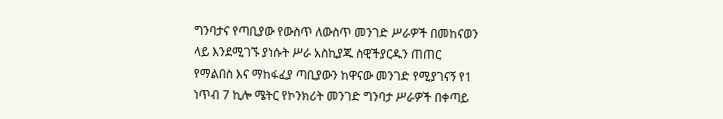ግንባታና የጣቢያው የውስጥ ለውስጥ መንገድ ሥራዎች በመከናወን ላይ እንደሚገኙ ያነሱት ሥራ አስኪያጁ ስዊችያርዱን ጠጠር የማልበስ እና ማከፋፈያ ጣቢያውን ከዋናው መንገድ የሚያገናኝ የ1 ነጥብ 7 ኪሎ ሜትር የኮንክሪት መንገድ ግንባታ ሥራዎች በቀጣይ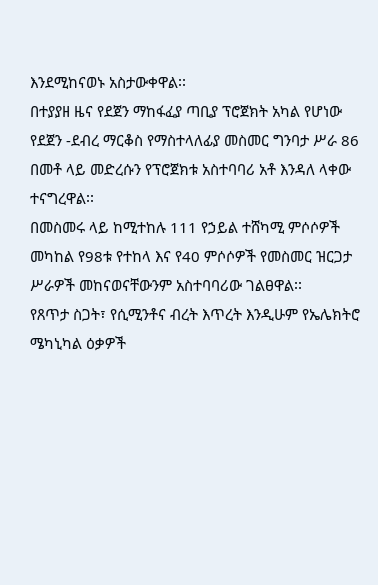እንደሚከናወኑ አስታውቀዋል፡፡
በተያያዘ ዜና የደጀን ማከፋፈያ ጣቢያ ፕሮጀክት አካል የሆነው የደጀን -ደብረ ማርቆስ የማስተላለፊያ መስመር ግንባታ ሥራ 86 በመቶ ላይ መድረሱን የፕሮጀክቱ አስተባባሪ አቶ እንዳለ ላቀው ተናግረዋል፡፡
በመስመሩ ላይ ከሚተከሉ 111 የኃይል ተሸካሚ ምሶሶዎች መካከል የ98ቱ የተከላ እና የ40 ምሶሶዎች የመስመር ዝርጋታ ሥራዎች መከናወናቸውንም አስተባባሪው ገልፀዋል፡፡
የጸጥታ ስጋት፣ የሲሚንቶና ብረት እጥረት እንዲሁም የኤሌክትሮ ሜካኒካል ዕቃዎች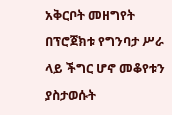አቅርቦት መዘግየት በፕሮጀክቱ የግንባታ ሥራ ላይ ችግር ሆኖ መቆየቱን ያስታወሱት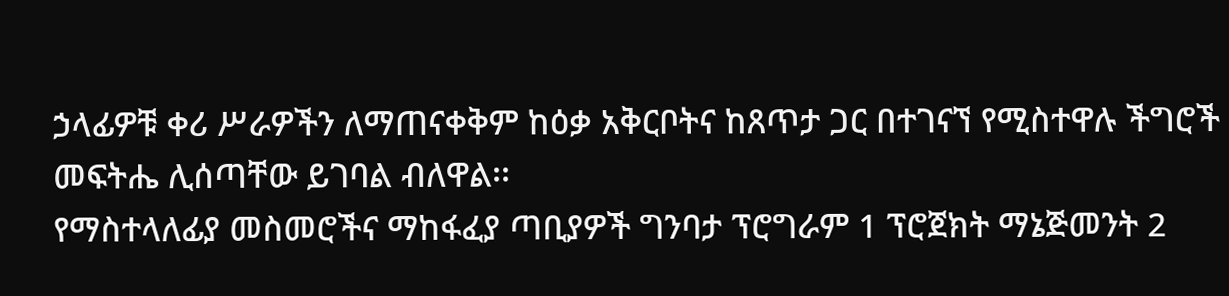ኃላፊዎቹ ቀሪ ሥራዎችን ለማጠናቀቅም ከዕቃ አቅርቦትና ከጸጥታ ጋር በተገናኘ የሚስተዋሉ ችግሮች መፍትሔ ሊሰጣቸው ይገባል ብለዋል፡፡
የማስተላለፊያ መስመሮችና ማከፋፈያ ጣቢያዎች ግንባታ ፕሮግራም 1 ፕሮጀክት ማኔጅመንት 2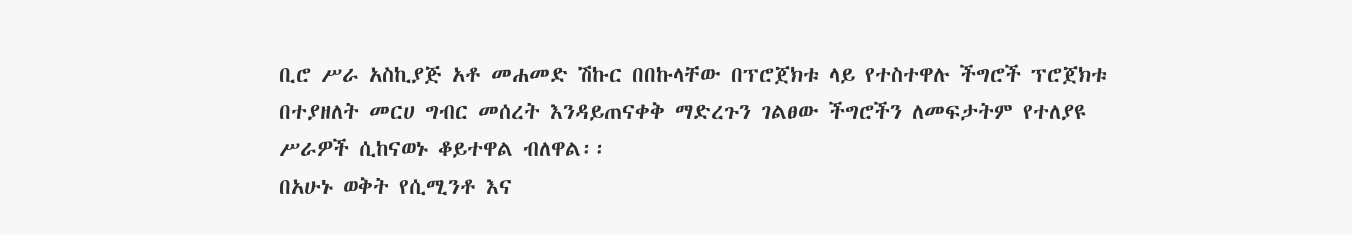ቢሮ ሥራ አስኪያጅ አቶ መሐመድ ሽኩር በበኩላቸው በፕሮጀክቱ ላይ የተስተዋሉ ችግሮች ፕሮጀክቱ በተያዘለት መርሀ ግብር መሰረት እንዳይጠናቀቅ ማድረጉን ገልፀው ችግሮችን ለመፍታትም የተለያዩ ሥራዎች ሲከናወኑ ቆይተዋል ብለዋል፡፡
በአሁኑ ወቅት የሲሚንቶ እና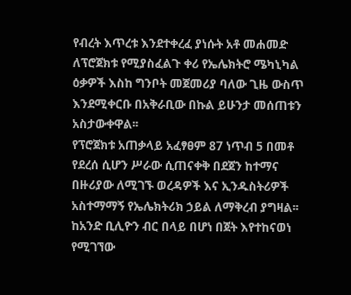የብረት እጥረቱ እንደተቀረፈ ያነሱት አቶ መሐመድ ለፕሮጀክቱ የሚያስፈልጉ ቀሪ የኤሌክትሮ ሜካኒካል ዕቃዎች እስከ ግንቦት መጀመሪያ ባለው ጊዜ ውስጥ እንደሚቀርቡ በአቅራቢው በኩል ይሁንታ መሰጠቱን አስታውቀዋል፡፡
የፕሮጀክቱ አጠቃላይ አፈፃፀም 87 ነጥብ 5 በመቶ የደረሰ ሲሆን ሥራው ሲጠናቀቅ በደጀን ከተማና በዙሪያው ለሚገኙ ወረዳዎች እና ኢንዱስትሪዎች አስተማማኝ የኤሌክትሪክ ኃይል ለማቅረብ ያግዛል፡፡
ከአንድ ቢሊዮን ብር በላይ በሆነ በጀት እየተከናወነ የሚገኘው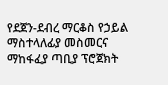የደጀን-ደብረ ማርቆስ የኃይል ማስተላለፊያ መስመርና ማከፋፈያ ጣቢያ ፕሮጀክት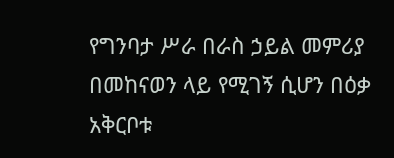የግንባታ ሥራ በራስ ኃይል መምሪያ በመከናወን ላይ የሚገኝ ሲሆን በዕቃ አቅርቦቱ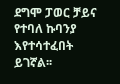ደግሞ ፓወር ቻይና የተባለ ኩባንያ እየተሳተፈበት ይገኛል፡፡